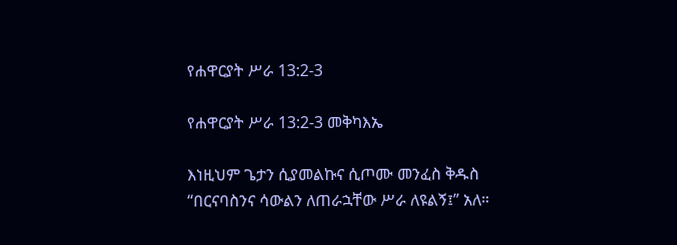የሐዋርያት ሥራ 13:2-3

የሐዋርያት ሥራ 13:2-3 መቅካእኤ

እነዚህም ጌታን ሲያመልኩና ሲጦሙ መንፈስ ቅዱስ “በርናባስንና ሳውልን ለጠራኋቸው ሥራ ለዩልኝ፤” አለ።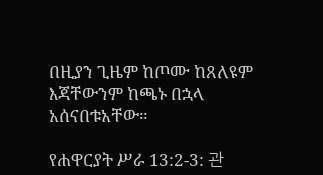በዚያን ጊዜም ከጦሙ ከጸለዩም እጃቸውንም ከጫኑ በኋላ አሰናበቱአቸው።

የሐዋርያት ሥራ 13:2-3: 관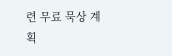련 무료 묵상 계획